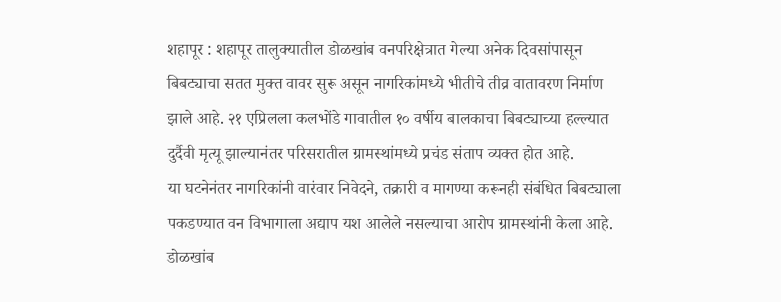शहापूर : शहापूर तालुक्यातील डोळखांब वनपरिक्षेत्रात गेल्या अनेक दिवसांपासून बिबट्याचा सतत मुक्त वावर सुरू असून नागरिकांमध्ये भीतीचे तीव्र वातावरण निर्माण झाले आहे. २१ एप्रिलला कलभोंडे गावातील १० वर्षीय बालकाचा बिबट्याच्या हल्ल्यात दुर्दैवी मृत्यू झाल्यानंतर परिसरातील ग्रामस्थांमध्ये प्रचंड संताप व्यक्त होत आहे.
या घटनेनंतर नागरिकांनी वारंवार निवेदने, तक्रारी व मागण्या करूनही संबंधित बिबट्याला पकडण्यात वन विभागाला अद्याप यश आलेले नसल्याचा आरोप ग्रामस्थांनी केला आहे.
डोळखांब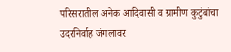परिसरातील अनेक आदिवासी व ग्रामीण कुटुंबांचा उदरनिर्वाह जंगलावर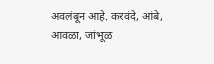अवलंबून आहे. करवंदे, आंबे, आवळा, जांभूळ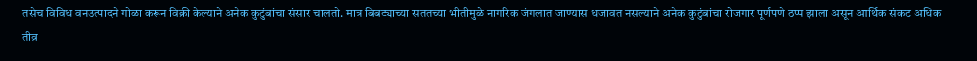तसेच विविध वनउत्पादने गोळा करून विक्री केल्याने अनेक कुटुंबांचा संसार चालतो. मात्र बिबट्याच्या सततच्या भीतीमुळे नागरिक जंगलात जाण्यास धजावत नसल्याने अनेक कुटुंबांचा रोजगार पूर्णपणे ठप्प झाला असून आर्थिक संकट अधिक तीव्र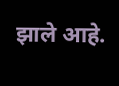झाले आहे.